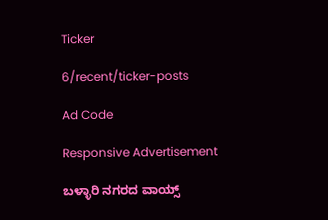Ticker

6/recent/ticker-posts

Ad Code

Responsive Advertisement

ಬಳ್ಳಾರಿ ನಗರದ ವಾಯ್ಸ್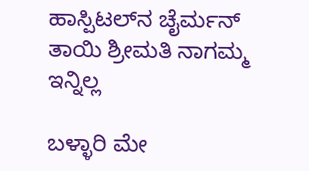ಹಾಸ್ಪಿಟಲ್‌ನ ಚೈರ್ಮನ್ ತಾಯಿ ಶ್ರೀಮತಿ ನಾಗಮ್ಮ ಇನ್ನಿಲ್ಲ

ಬಳ್ಳಾರಿ ಮೇ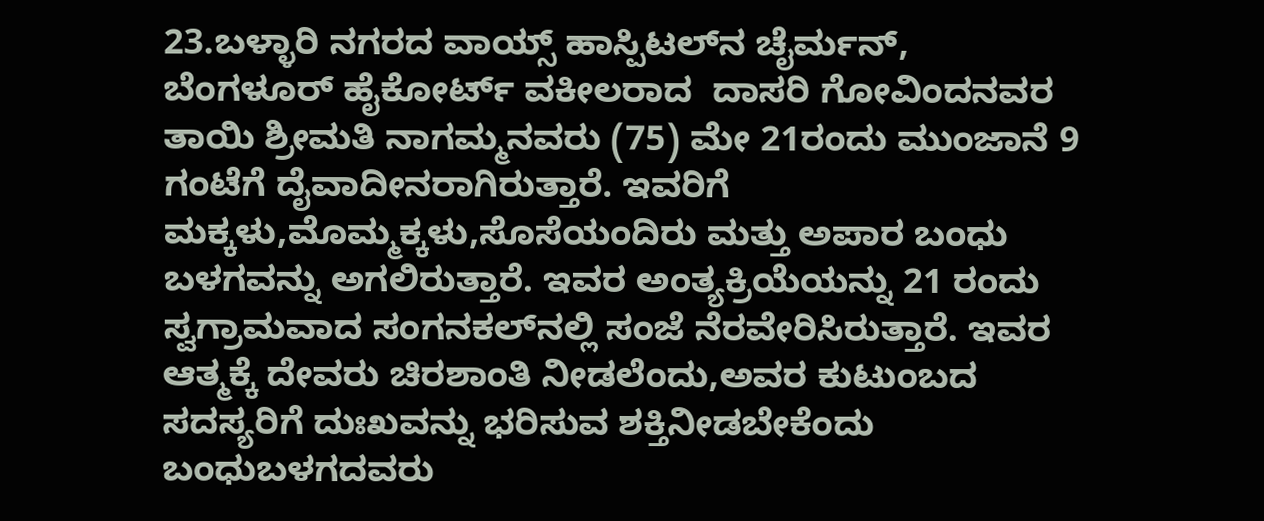23.ಬಳ್ಳಾರಿ ನಗರದ ವಾಯ್ಸ್ ಹಾಸ್ಪಿಟಲ್‌ನ ಚೈರ್ಮನ್, ಬೆಂಗಳೂರ್ ಹೈಕೋರ್ಟ್ ವಕೀಲರಾದ  ದಾಸರಿ ಗೋವಿಂದನವರ ತಾಯಿ ಶ್ರೀಮತಿ ನಾಗಮ್ಮನವರು (75) ಮೇ 21ರಂದು ಮುಂಜಾನೆ 9 ಗಂಟೆಗೆ ದೈವಾದೀನರಾಗಿರುತ್ತಾರೆ. ಇವರಿಗೆ ಮಕ್ಕಳು,ಮೊಮ್ಮಕ್ಕಳು,ಸೊಸೆಯಂದಿರು ಮತ್ತು ಅಪಾರ ಬಂಧು ಬಳಗವನ್ನು ಅಗಲಿರುತ್ತಾರೆ. ಇವರ ಅಂತ್ಯಕ್ರಿಯೆಯನ್ನು 21 ರಂದು ಸ್ವಗ್ರಾಮವಾದ ಸಂಗನಕಲ್‌ನಲ್ಲಿ ಸಂಜೆ ನೆರವೇರಿಸಿರುತ್ತಾರೆ. ಇವರ ಆತ್ಮಕ್ಕೆ ದೇವರು ಚಿರಶಾಂತಿ ನೀಡಲೆಂದು,ಅವರ ಕುಟುಂಬದ ಸದಸ್ಯರಿಗೆ ದುಃಖವನ್ನು ಭರಿಸುವ ಶಕ್ತಿನೀಡಬೇಕೆಂದು ಬಂಧುಬಳಗದವರು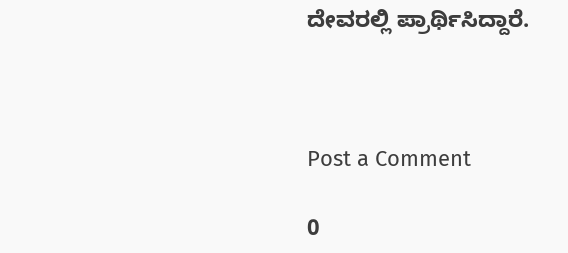ದೇವರಲ್ಲಿ ಪ್ರಾರ್ಥಿಸಿದ್ದಾರೆ.



Post a Comment

0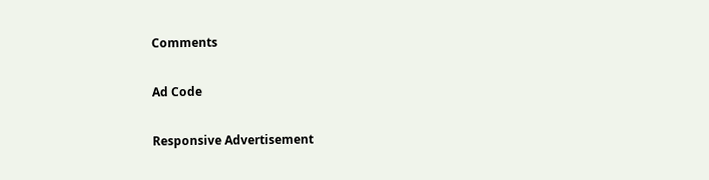Comments

Ad Code

Responsive Advertisement